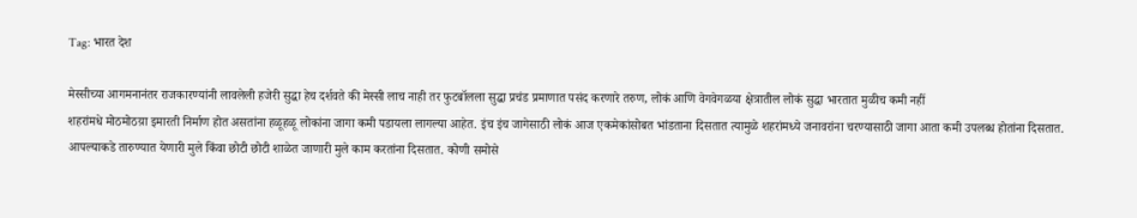Tag: भारत देश

मेस्सीच्या आगमनानंतर राजकारण्यांनी लावलेली हजेरी सुद्धा हेच दर्शवते की मेस्सी लाच नाही तर फुटबॉलला सुद्धा प्रचंड प्रमाणात पसंद करणारे तरुण, लोकं आणि वेगवेगळया क्षेत्रातील लोकं सुद्धा भारतात मुळीच कमी नहीं
शहरांमधे मोठमोठय़ा इमारती निर्माण होत असतांना हळूहळू लोकांना जागा कमी पडायला लागल्या आहेत. इंच इंच जागेसाठी लोकं आज एकमेकांसोबत भांडताना दिसतात त्यामुळे शहरांमध्ये जनावरांना चरण्यासाठी जागा आता कमी उपलब्ध होतांना दिसतात.
आपल्याकडे तारुण्यात येणारी मुले किंवा छोटी छोटी शाळेत जाणारी मुले काम करतांना दिसतात. कोणी समोसे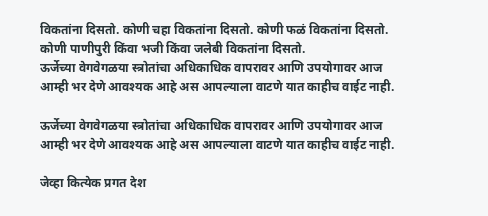विकतांना दिसतो. कोणी चहा विकतांना दिसतो. कोणी फळं विकतांना दिसतो. कोणी पाणीपुरी किंवा भजी किंवा जलेबी विकतांना दिसतो.
ऊर्जेच्या वेगवेगळया स्त्रोतांचा अधिकाधिक वापरावर आणि उपयोगावर आज आम्ही भर देणे आवश्यक आहे अस आपल्याला वाटणे यात काहीच वाईट नाही.

ऊर्जेच्या वेगवेगळया स्त्रोतांचा अधिकाधिक वापरावर आणि उपयोगावर आज आम्ही भर देणे आवश्यक आहे अस आपल्याला वाटणे यात काहीच वाईट नाही.

जेव्हा कित्येक प्रगत देश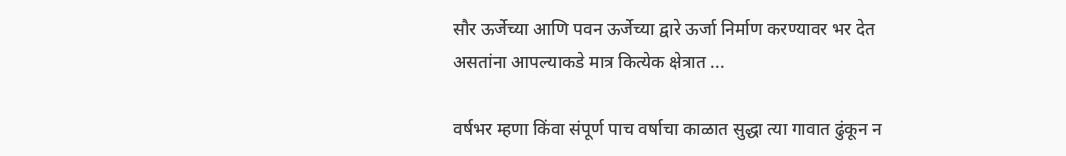सौर ऊर्जेच्या आणि पवन ऊर्जेच्या द्वारे ऊर्जा निर्माण करण्यावर भर देत असतांना आपल्याकडे मात्र कित्येक क्षेत्रात ...

वर्षभर म्हणा किंवा संपूर्ण पाच वर्षाचा काळात सुद्धा त्या गावात ढुंकून न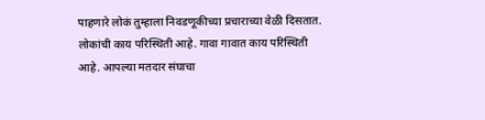पाहणारे लोकं तुम्हाला निवडणूकीच्या प्रचाराच्या वेळी दिसतात. लोकांची काय परिस्थिती आहे. गावा गावात काय परिस्थिती आहे. आपल्या मतदार संघाचा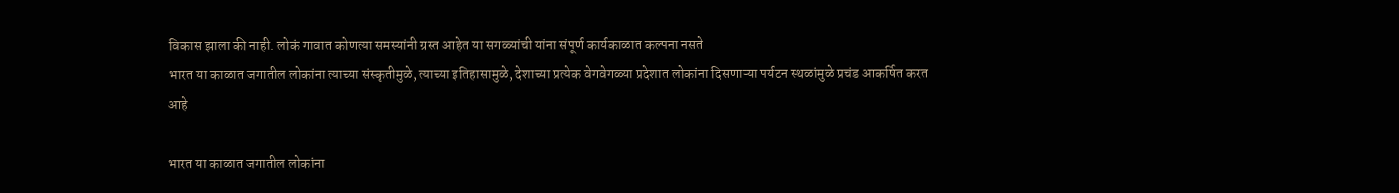विकास झाला की नाही. लोकं गावात कोणत्या समस्यांनी ग्रस्त आहेत या सगळ्यांची यांना संपूर्ण कार्यकाळात कल्पना नसते
भारत या काळात जगातील लोकांना त्याच्या संस्कृतीमुळे, त्याच्या इतिहासामुळे, देशाच्या प्रत्येक वेगवेगळ्या प्रदेशात लोकांना दिसणाऱ्या पर्यटन स्थळांमुळे प्रचंड आकर्षित करत आहे

भारत या काळात जगातील लोकांना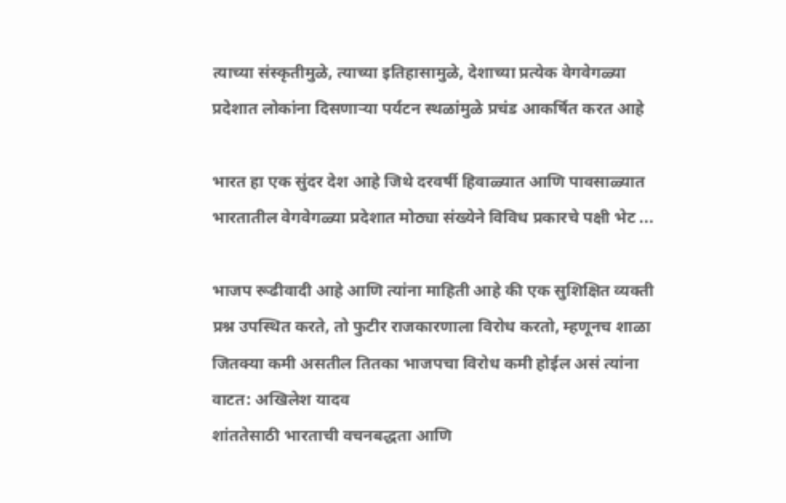त्याच्या संस्कृतीमुळे, त्याच्या इतिहासामुळे, देशाच्या प्रत्येक वेगवेगळ्या प्रदेशात लोकांना दिसणाऱ्या पर्यटन स्थळांमुळे प्रचंड आकर्षित करत आहे

भारत हा एक सुंदर देश आहे जिथे दरवर्षी हिवाळ्यात आणि पावसाळ्यात भारतातील वेगवेगळ्या प्रदेशात मोठ्या संख्येने विविध प्रकारचे पक्षी भेट ...

भाजप रूढीवादी आहे आणि त्यांना माहिती आहे की एक सुशिक्षित व्यक्ती प्रश्न उपस्थित करते, तो फुटीर राजकारणाला विरोध करतो, म्हणूनच शाळा जितक्या कमी असतील तितका भाजपचा विरोध कमी होईल असं त्यांना वाटत: अखिलेश यादव
शांततेसाठी भारताची वचनबद्धता आणि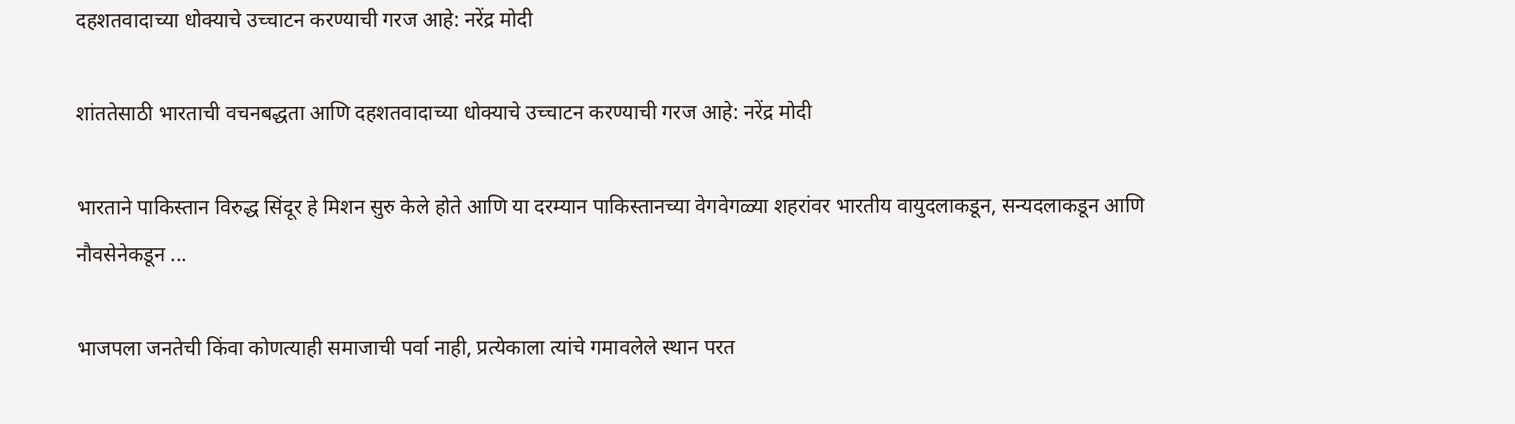दहशतवादाच्या धोक्याचे उच्चाटन करण्याची गरज आहे: नरेंद्र मोदी

शांततेसाठी भारताची वचनबद्धता आणि दहशतवादाच्या धोक्याचे उच्चाटन करण्याची गरज आहे: नरेंद्र मोदी

भारताने पाकिस्तान विरुद्ध सिंदूर हे मिशन सुरु केले होते आणि या दरम्यान पाकिस्तानच्या वेगवेगळ्या शहरांवर भारतीय वायुदलाकडून, सन्यदलाकडून आणि नौवसेनेकडून ...

भाजपला जनतेची किंवा कोणत्याही समाजाची पर्वा नाही, प्रत्येकाला त्यांचे गमावलेले स्थान परत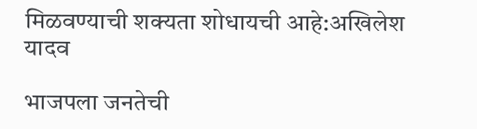मिळवण्याची शक्यता शोधायची आहे:अखिलेश यादव

भाजपला जनतेची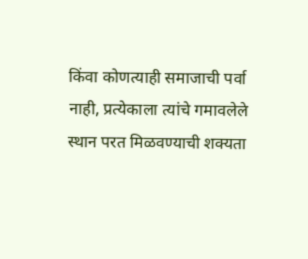किंवा कोणत्याही समाजाची पर्वा नाही, प्रत्येकाला त्यांचे गमावलेले स्थान परत मिळवण्याची शक्यता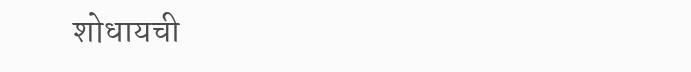शोधायची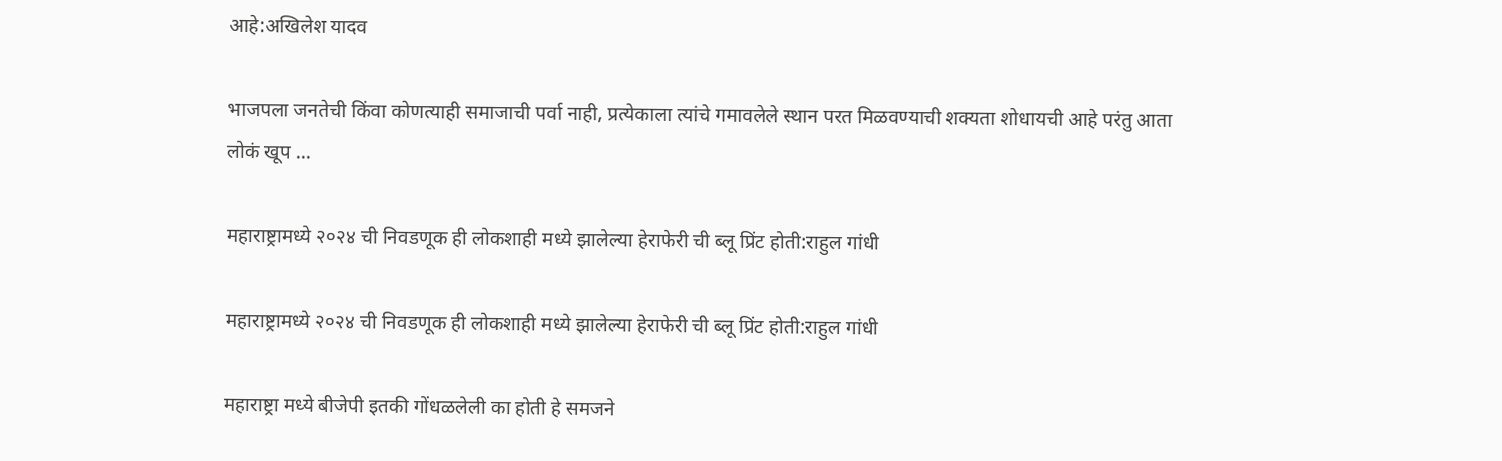आहे:अखिलेश यादव

भाजपला जनतेची किंवा कोणत्याही समाजाची पर्वा नाही, प्रत्येकाला त्यांचे गमावलेले स्थान परत मिळवण्याची शक्यता शोधायची आहे परंतु आता लोकं खूप ...

महाराष्ट्रामध्ये २०२४ ची निवडणूक ही लोकशाही मध्ये झालेल्या हेराफेरी ची ब्लू प्रिंट होती:राहुल गांधी

महाराष्ट्रामध्ये २०२४ ची निवडणूक ही लोकशाही मध्ये झालेल्या हेराफेरी ची ब्लू प्रिंट होती:राहुल गांधी

महाराष्ट्रा मध्ये बीजेपी इतकी गोंधळलेली का होती हे समजने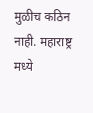मुळीच कठिन नाही. महाराष्ट्र मध्ये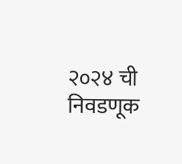२०२४ ची निवडणूक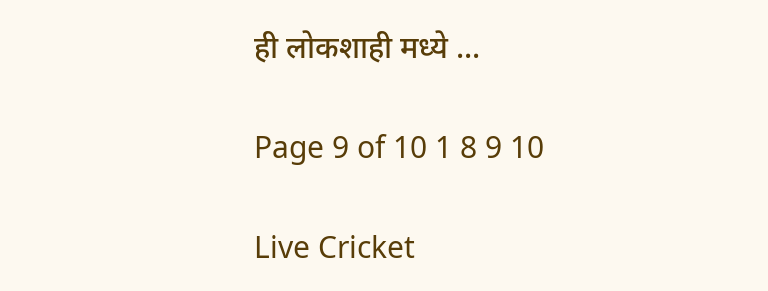ही लोकशाही मध्ये ...

Page 9 of 10 1 8 9 10

Live Cricket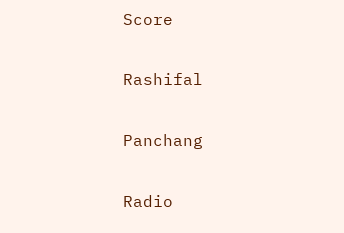Score

Rashifal

Panchang

Radio